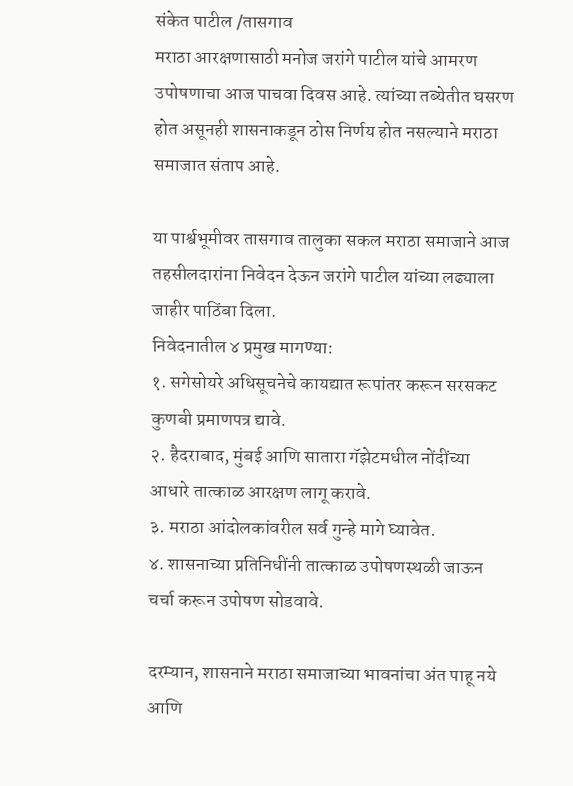संकेत पाटील /तासगाव
मराठा आरक्षणासाठी मनोज जरांगे पाटील यांचे आमरण उपोषणाचा आज पाचवा दिवस आहे. त्यांच्या तब्येतीत घसरण होत असूनही शासनाकडून ठोस निर्णय होत नसल्याने मराठा समाजात संताप आहे.

या पार्श्वभूमीवर तासगाव तालुका सकल मराठा समाजाने आज तहसीलदारांना निवेदन देऊन जरांगे पाटील यांच्या लढ्याला जाहीर पाठिंबा दिला.
निवेदनातील ४ प्रमुख मागण्या:
१. सगेसोयरे अधिसूचनेचे कायद्यात रूपांतर करून सरसकट कुणबी प्रमाणपत्र द्यावे.
२. हैदराबाद, मुंबई आणि सातारा गॅझेटमधील नोंदींच्या आधारे तात्काळ आरक्षण लागू करावे.
३. मराठा आंदोलकांवरील सर्व गुन्हे मागे घ्यावेत.
४. शासनाच्या प्रतिनिधींनी तात्काळ उपोषणस्थळी जाऊन चर्चा करून उपोषण सोडवावे.

दरम्यान, शासनाने मराठा समाजाच्या भावनांचा अंत पाहू नये आणि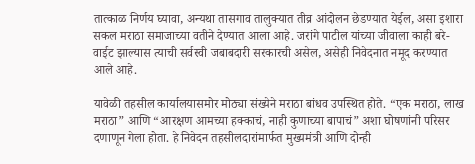तात्काळ निर्णय घ्यावा, अन्यथा तासगाव तालुक्यात तीव्र आंदोलन छेडण्यात येईल, असा इशारा सकल मराठा समाजाच्या वतीने देण्यात आला आहे. जरांगे पाटील यांच्या जीवाला काही बरे-वाईट झाल्यास त्याची सर्वस्वी जबाबदारी सरकारची असेल, असेही निवेदनात नमूद करण्यात आले आहे.

यावेळी तहसील कार्यालयासमोर मोठ्या संख्येने मराठा बांधव उपस्थित होते. “एक मराठा, लाख मराठा” आणि “आरक्षण आमच्या हक्काचं, नाही कुणाच्या बापाचं” अशा घोषणांनी परिसर दणाणून गेला होता. हे निवेदन तहसीलदारांमार्फत मुख्यमंत्री आणि दोन्ही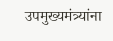उपमुख्यमंत्र्यांना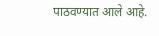पाठवण्यात आले आहे.